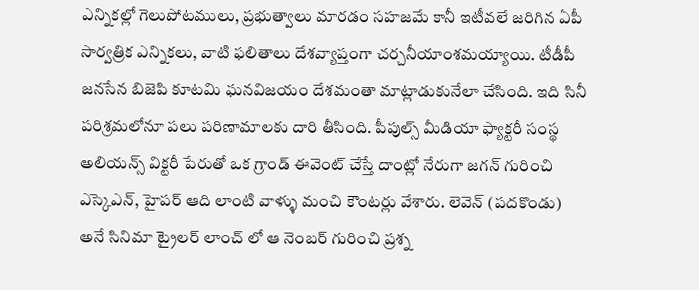ఎన్నికల్లో గెలుపోటములు, ప్రభుత్వాలు మారడం సహజమే కానీ ఇటీవలే జరిగిన ఏపీ సార్వత్రిక ఎన్నికలు, వాటి ఫలితాలు దేశవ్యాప్తంగా చర్చనీయాంశమయ్యాయి. టీడీపీ జనసేన బిజెపి కూటమి ఘనవిజయం దేశమంతా మాట్లాడుకునేలా చేసింది. ఇది సినీ పరిశ్రమలోనూ పలు పరిణామాలకు దారి తీసింది. పీపుల్స్ మీడియా ఫ్యాక్టరీ సంస్థ అలియన్స్ విక్టరీ పేరుతో ఒక గ్రాండ్ ఈవెంట్ చేస్తే దాంట్లో నేరుగా జగన్ గురించి ఎస్కెఎన్, హైపర్ ఆది లాంటి వాళ్ళు మంచి కౌంటర్లు వేశారు. లెవెన్ (పదకొండు) అనే సినిమా ట్రైలర్ లాంచ్ లో ఆ నెంబర్ గురించి ప్రశ్న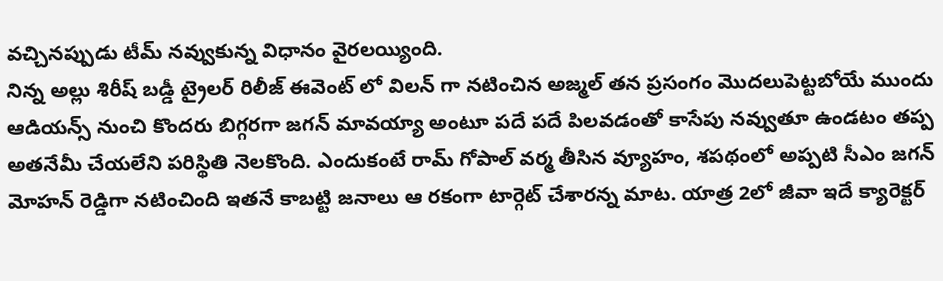వచ్చినప్పుడు టీమ్ నవ్వుకున్న విధానం వైరలయ్యింది.
నిన్న అల్లు శిరీష్ బడ్డీ ట్రైలర్ రిలీజ్ ఈవెంట్ లో విలన్ గా నటించిన అజ్మల్ తన ప్రసంగం మొదలుపెట్టబోయే ముందు ఆడియన్స్ నుంచి కొందరు బిగ్గరగా జగన్ మావయ్యా అంటూ పదే పదే పిలవడంతో కాసేపు నవ్వుతూ ఉండటం తప్ప అతనేమీ చేయలేని పరిస్థితి నెలకొంది. ఎందుకంటే రామ్ గోపాల్ వర్మ తీసిన వ్యూహం, శపథంలో అప్పటి సీఎం జగన్ మోహన్ రెడ్డిగా నటించింది ఇతనే కాబట్టి జనాలు ఆ రకంగా టార్గెట్ చేశారన్న మాట. యాత్ర 2లో జీవా ఇదే క్యారెక్టర్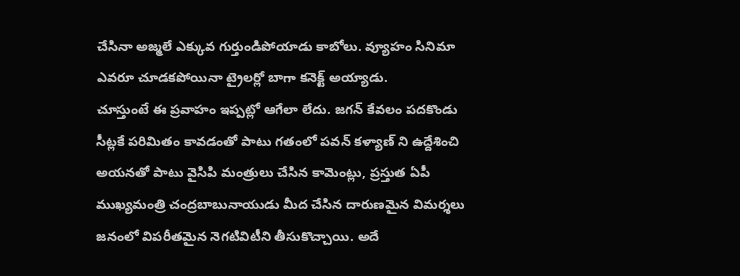చేసినా అజ్మలే ఎక్కువ గుర్తుండిపోయాడు కాబోలు. వ్యూహం సినిమా ఎవరూ చూడకపోయినా ట్రైలర్లో బాగా కనెక్ట్ అయ్యాడు.
చూస్తుంటే ఈ ప్రవాహం ఇప్పట్లో ఆగేలా లేదు. జగన్ కేవలం పదకొండు సీట్లకే పరిమితం కావడంతో పాటు గతంలో పవన్ కళ్యాణ్ ని ఉద్దేశించి అయనతో పాటు వైసిపి మంత్రులు చేసిన కామెంట్లు, ప్రస్తుత ఏపీ ముఖ్యమంత్రి చంద్రబాబునాయుడు మీద చేసిన దారుణమైన విమర్శలు జనంలో విపరీతమైన నెగటివిటీని తీసుకొచ్చాయి. అదే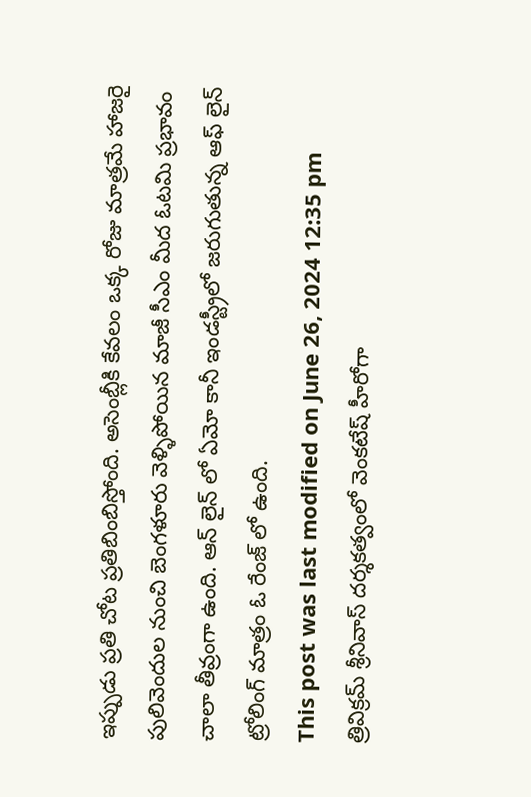ఇప్పుడు ప్రతి చోట ప్రతిబింబిస్తోంది. అసెంబ్లీకి కేవలం ఒక్క రోజు మాత్రమే హాజరై పులివెందుల నుంచి బెంగళూరు వెళ్ళిపోయిన మాజీ సీఎం మీద ఓటమి ప్రభావం చాలా తీవ్రంగా ఉంది. ఆన్ లైన్ లో ఏమో కానీ ఇండస్ట్రీలో జరుగుతున్న ఆఫ్ లైన్ ట్రోలింగ్ మాత్రం ఓ రేంజ్ లో ఉంది.
This post was last modified on June 26, 2024 12:35 pm
త్రివిక్రమ్ శ్రీనివాస్ దర్శకత్వంలో వెంకటేష్ హీరోగా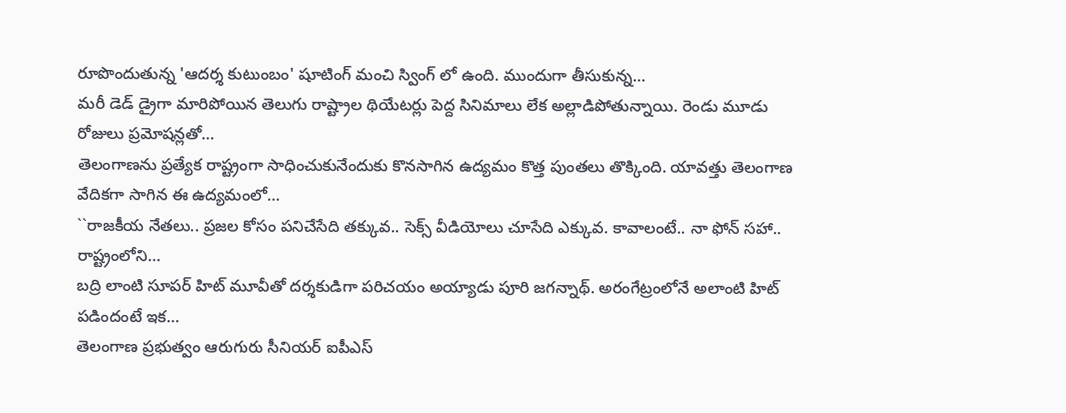రూపొందుతున్న 'ఆదర్శ కుటుంబం' షూటింగ్ మంచి స్వింగ్ లో ఉంది. ముందుగా తీసుకున్న…
మరీ డెడ్ డ్రైగా మారిపోయిన తెలుగు రాష్ట్రాల థియేటర్లు పెద్ద సినిమాలు లేక అల్లాడిపోతున్నాయి. రెండు మూడు రోజులు ప్రమోషన్లతో…
తెలంగాణను ప్రత్యేక రాష్ట్రంగా సాధించుకునేందుకు కొనసాగిన ఉద్యమం కొత్త పుంతలు తొక్కింది. యావత్తు తెలంగాణ వేదికగా సాగిన ఈ ఉద్యమంలో…
``రాజకీయ నేతలు.. ప్రజల కోసం పనిచేసేది తక్కువ.. సెక్స్ వీడియోలు చూసేది ఎక్కువ. కావాలంటే.. నా ఫోన్ సహా.. రాష్ట్రంలోని…
బద్రి లాంటి సూపర్ హిట్ మూవీతో దర్శకుడిగా పరిచయం అయ్యాడు పూరి జగన్నాథ్. అరంగేట్రంలోనే అలాంటి హిట్ పడిందంటే ఇక…
తెలంగాణ ప్రభుత్వం ఆరుగురు సీనియర్ ఐపీఎస్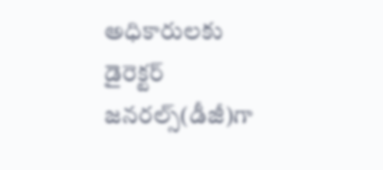అధికారులకు డైరెక్టర్ జనరల్స్(డీజీ)గా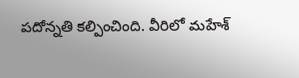పదోన్నతి కల్పించింది. వీరిలో మహేశ్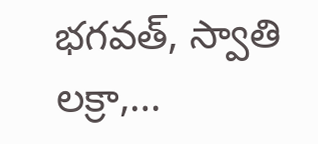భగవత్, స్వాతి లక్రా,…